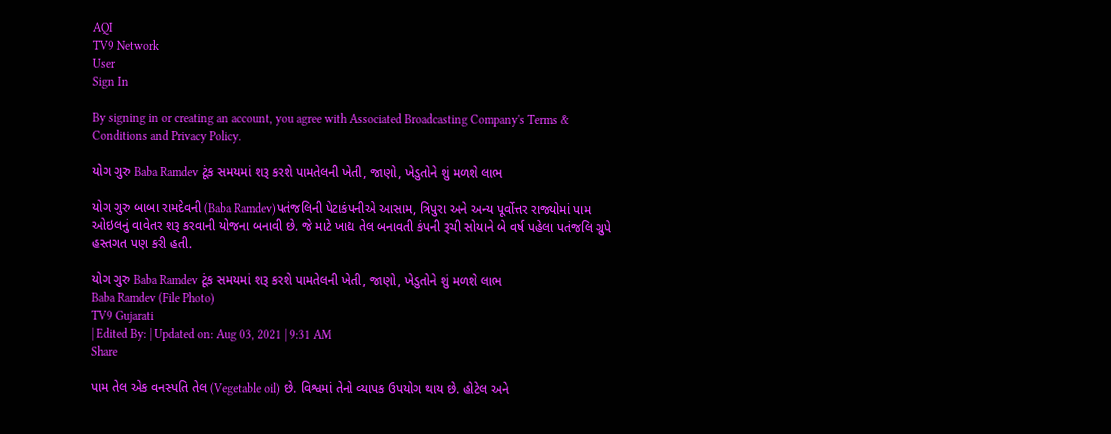AQI
TV9 Network
User
Sign In

By signing in or creating an account, you agree with Associated Broadcasting Company's Terms & Conditions and Privacy Policy.

યોગ ગુરુ Baba Ramdev ટૂંક સમયમાં શરૂ કરશે પામતેલની ખેતી, જાણો, ખેડુતોને શું મળશે લાભ

યોગ ગુરુ બાબા રામદેવની (Baba Ramdev)પતંજલિની પેટાકંપનીએ આસામ, ત્રિપુરા અને અન્ય પૂર્વોત્તર રાજ્યોમાં પામ ઓઇલનું વાવેતર શરૂ કરવાની યોજના બનાવી છે. જે માટે ખાદ્ય તેલ બનાવતી કંપની રૂચી સોયાને બે વર્ષ પહેલા પતંજલિ ગ્રુપે હસ્તગત પણ કરી હતી.

યોગ ગુરુ Baba Ramdev ટૂંક સમયમાં શરૂ કરશે પામતેલની ખેતી, જાણો, ખેડુતોને શું મળશે લાભ
Baba Ramdev (File Photo)
TV9 Gujarati
| Edited By: | Updated on: Aug 03, 2021 | 9:31 AM
Share

પામ તેલ એક વનસ્પતિ તેલ (Vegetable oil) છે. વિશ્વમાં તેનો વ્યાપક ઉપયોગ થાય છે. હોટેલ અને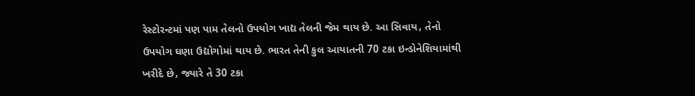રેસ્ટોરન્ટમાં પણ પામ તેલનો ઉપયોગ ખાદ્ય તેલની જેમ થાય છે. આ સિવાય, તેનો ઉપયોગ ઘણા ઉદ્યોગોમાં થાય છે. ભારત તેની કુલ આયાતની 70 ટકા ઇન્ડોનેશિયામાંથી ખરીદે છે, જ્યારે તે 30 ટકા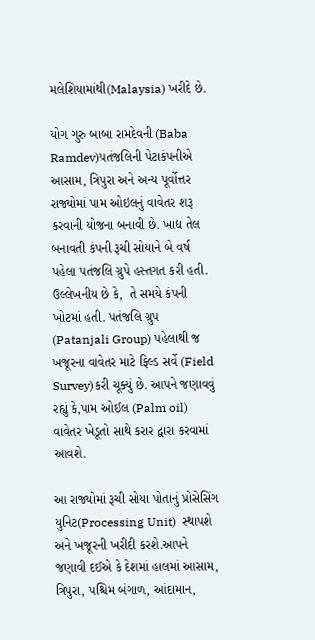મલેશિયામાંથી(Malaysia) ખરીદે છે.

યોગ ગુરુ બાબા રામદેવની (Baba Ramdev)પતંજલિની પેટાકંપનીએ આસામ, ત્રિપુરા અને અન્ય પૂર્વોત્તર રાજ્યોમાં પામ ઓઇલનું વાવેતર શરૂ કરવાની યોજના બનાવી છે. ખાદ્ય તેલ બનાવતી કંપની રૂચી સોયાને બે વર્ષ પહેલા પતંજલિ ગ્રુપે હસ્તગત કરી હતી. ઉલ્લેખનીય છે કે,  તે સમયે કંપની ખોટમાં હતી. પતંજલિ ગ્રુપ (Patanjali Group) પહેલાથી જ ખજૂરના વાવેતર માટે ફિલ્ડ સર્વે (Field Survey)કરી ચૂક્યું છે. આપને જણાવવું રહ્યું કે,પામ ઓઈલ (Palm oil) વાવેતર ખેડૂતો સાથે કરાર દ્વારા કરવામાં આવશે.

આ રાજ્યોમાં રૂચી સોયા પોતાનું પ્રોસેસિંગ યુનિટ(Processing Unit)  સ્થાપશે અને ખજૂરની ખરીદી કરશે.આપને જણાવી દઈએ કે દેશમાં હાલમાં આસામ, ત્રિપુરા, પશ્ચિમ બંગાળ, આંદામાન,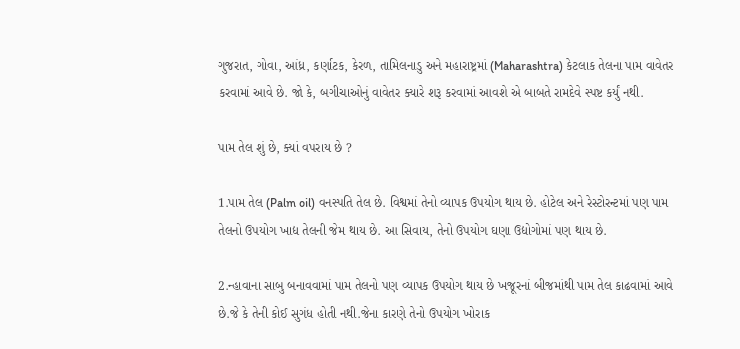ગુજરાત, ગોવા, આંધ્ર, કર્ણાટક, કેરળ, તામિલનાડુ અને મહારાષ્ટ્રમાં (Maharashtra) કેટલાક તેલના પામ વાવેતર કરવામાં આવે છે. જો કે, બગીચાઓનું વાવેતર ક્યારે શરૂ કરવામાં આવશે એ બાબતે રામદેવે સ્પષ્ટ કર્યું નથી.

પામ તેલ શું છે, ક્યાં વપરાય છે ?

1.પામ તેલ (Palm oil) વનસ્પતિ તેલ છે. વિશ્વમાં તેનો વ્યાપક ઉપયોગ થાય છે. હોટેલ અને રેસ્ટોરન્ટમાં પણ પામ તેલનો ઉપયોગ ખાદ્ય તેલની જેમ થાય છે. આ સિવાય, તેનો ઉપયોગ ઘણા ઉદ્યોગોમાં પણ થાય છે.

2.ન્હાવાના સાબુ બનાવવામાં પામ તેલનો પણ વ્યાપક ઉપયોગ થાય છે ખજૂરનાં બીજમાંથી પામ તેલ કાઢવામાં આવે છે.જે કે તેની કોઈ સુગંધ હોતી નથી.જેના કારણે તેનો ઉપયોગ ખોરાક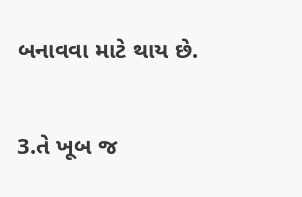બનાવવા માટે થાય છે.

3.તે ખૂબ જ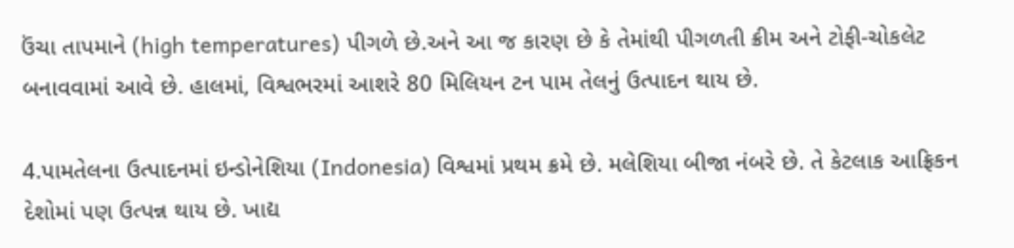ઉંચા તાપમાને (high temperatures) પીગળે છે.અને આ જ કારણ છે કે તેમાંથી પીગળતી ક્રીમ અને ટોફી-ચોકલેટ બનાવવામાં આવે છે. હાલમાં, વિશ્વભરમાં આશરે 80 મિલિયન ટન પામ તેલનું ઉત્પાદન થાય છે.

4.પામતેલના ઉત્પાદનમાં ઇન્ડોનેશિયા (Indonesia) વિશ્વમાં પ્રથમ ક્રમે છે. મલેશિયા બીજા નંબરે છે. તે કેટલાક આફ્રિકન દેશોમાં પણ ઉત્પન્ન થાય છે. ખાદ્ય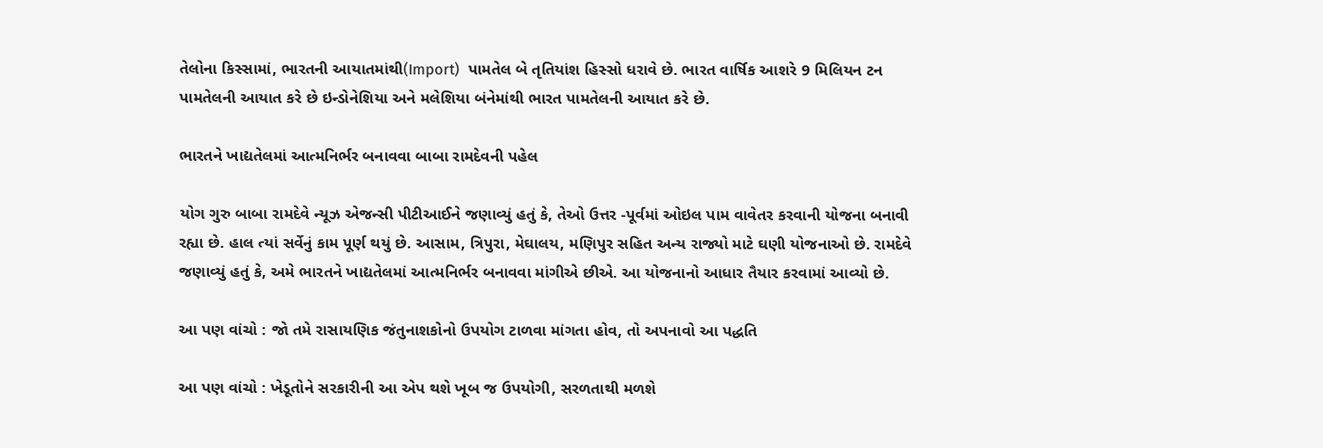તેલોના કિસ્સામાં, ભારતની આયાતમાંથી(Import)  પામતેલ બે તૃતિયાંશ હિસ્સો ધરાવે છે. ભારત વાર્ષિક આશરે 9 મિલિયન ટન પામતેલની આયાત કરે છે ઇન્ડોનેશિયા અને મલેશિયા બંનેમાંથી ભારત પામતેલની આયાત કરે છે.

ભારતને ખાદ્યતેલમાં આત્મનિર્ભર બનાવવા બાબા રામદેવની પહેલ

યોગ ગુરુ બાબા રામદેવે ન્યૂઝ એજન્સી પીટીઆઈને જણાવ્યું હતું કે, તેઓ ઉત્તર -પૂર્વમાં ઓઇલ પામ વાવેતર કરવાની યોજના બનાવી રહ્યા છે. હાલ ત્યાં સર્વેનું કામ પૂર્ણ થયું છે. આસામ, ત્રિપુરા, મેઘાલય, મણિપુર સહિત અન્ય રાજ્યો માટે ઘણી યોજનાઓ છે. રામદેવે જણાવ્યું હતું કે, અમે ભારતને ખાદ્યતેલમાં આત્મનિર્ભર બનાવવા માંગીએ છીએ. આ યોજનાનો આધાર તૈયાર કરવામાં આવ્યો છે.

આ પણ વાંચો : જો તમે રાસાયણિક જંતુનાશકોનો ઉપયોગ ટાળવા માંગતા હોવ, તો અપનાવો આ પદ્ધતિ

આ પણ વાંચો : ખેડૂતોને સરકારીની આ એપ થશે ખૂબ જ ઉપયોગી, સરળતાથી મળશે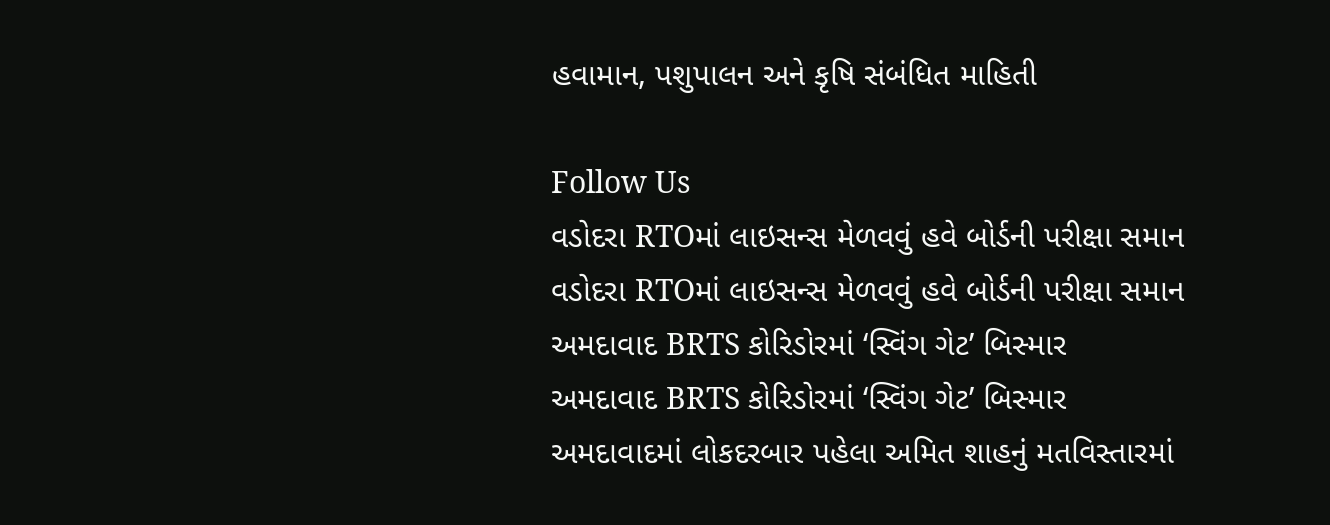હવામાન, પશુપાલન અને કૃષિ સંબંધિત માહિતી

Follow Us
વડોદરા RTOમાં લાઇસન્સ મેળવવું હવે બોર્ડની પરીક્ષા સમાન
વડોદરા RTOમાં લાઇસન્સ મેળવવું હવે બોર્ડની પરીક્ષા સમાન
અમદાવાદ BRTS કોરિડોરમાં ‘સ્વિંગ ગેટ’ બિસ્માર
અમદાવાદ BRTS કોરિડોરમાં ‘સ્વિંગ ગેટ’ બિસ્માર
અમદાવાદમાં લોકદરબાર પહેલા અમિત શાહનું મતવિસ્તારમાં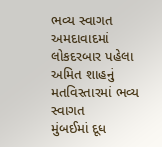ભવ્ય સ્વાગત
અમદાવાદમાં લોકદરબાર પહેલા અમિત શાહનું મતવિસ્તારમાં ભવ્ય સ્વાગત
મુંબઈમાં દૂધ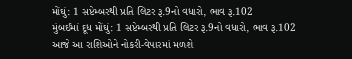મોંઘું: 1 સપ્ટેમ્બરથી પ્રતિ લિટર રૂ.9નો વધારો, ભાવ રૂ.102
મુંબઈમાં દૂધ મોંઘું: 1 સપ્ટેમ્બરથી પ્રતિ લિટર રૂ.9નો વધારો, ભાવ રૂ.102
આજે આ રાશિઓને નોકરી-વેપારમાં મળશે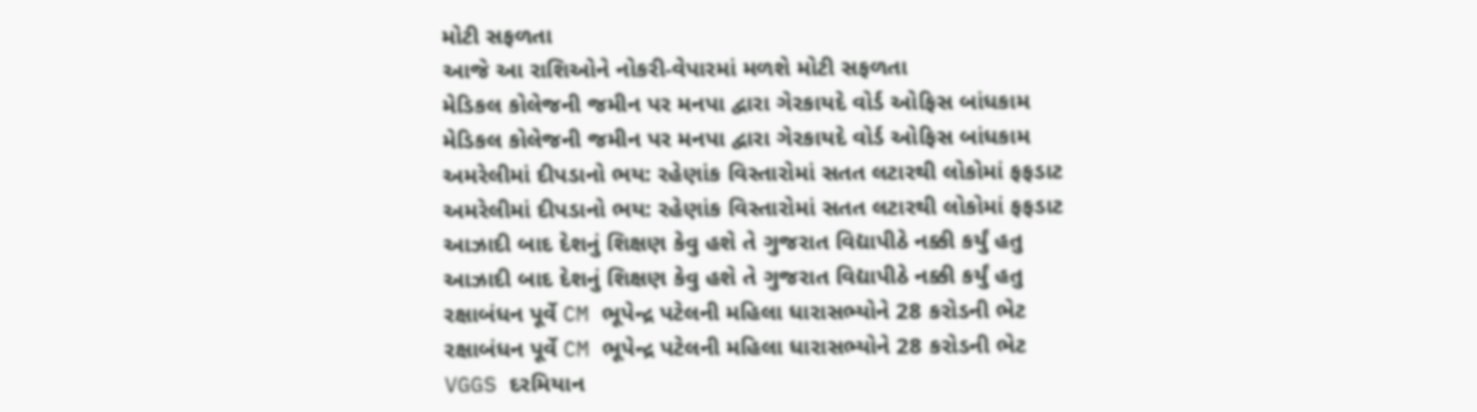મોટી સફળતા
આજે આ રાશિઓને નોકરી-વેપારમાં મળશે મોટી સફળતા
મેડિકલ કોલેજની જમીન પર મનપા દ્વારા ગેરકાયદે વોર્ડ ઓફિસ બાંધકામ
મેડિકલ કોલેજની જમીન પર મનપા દ્વારા ગેરકાયદે વોર્ડ ઓફિસ બાંધકામ
અમરેલીમાં દીપડાનો ભય: રહેણાંક વિસ્તારોમાં સતત લટારથી લોકોમાં ફફડાટ
અમરેલીમાં દીપડાનો ભય: રહેણાંક વિસ્તારોમાં સતત લટારથી લોકોમાં ફફડાટ
આઝાદી બાદ દેશનું શિક્ષણ કેવુ હશે તે ગુજરાત વિદ્યાપીઠે નક્કી કર્યું હતુ
આઝાદી બાદ દેશનું શિક્ષણ કેવુ હશે તે ગુજરાત વિદ્યાપીઠે નક્કી કર્યું હતુ
રક્ષાબંધન પૂર્વે CM ભૂપેન્દ્ર પટેલની મહિલા ધારાસભ્યોને 28 કરોડની ભેટ
રક્ષાબંધન પૂર્વે CM ભૂપેન્દ્ર પટેલની મહિલા ધારાસભ્યોને 28 કરોડની ભેટ
VGGS દરમિયાન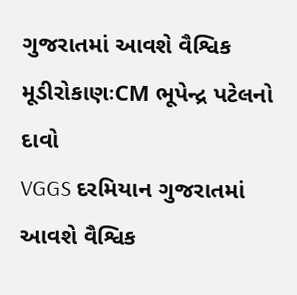ગુજરાતમાં આવશે વૈશ્વિક મૂડીરોકાણઃCM ભૂપેન્દ્ર પટેલનો દાવો
VGGS દરમિયાન ગુજરાતમાં આવશે વૈશ્વિક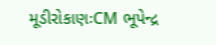મૂડીરોકાણઃCM ભૂપેન્દ્ર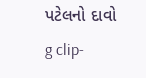પટેલનો દાવો
g clip-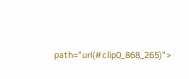path="url(#clip0_868_265)">